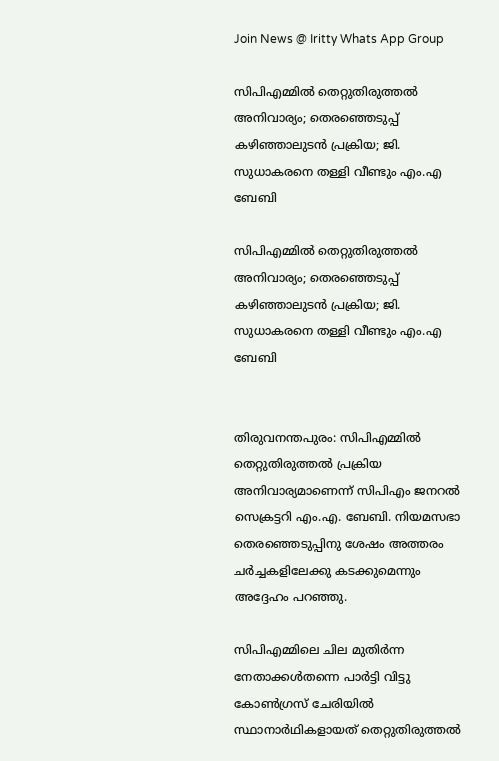Join News @ Iritty Whats App Group

സിപിഎമ്മിൽ തെറ്റുതിരുത്തൽ അനിവാര്യം; തെരഞ്ഞെടുപ്പ് കഴിഞ്ഞാലുടൻ പ്രക്രിയ; ജി. സുധാകരനെ തള്ളി വീണ്ടും എം.എ ബേബി

സിപിഎമ്മിൽ തെറ്റുതിരുത്തൽ അനിവാര്യം; തെരഞ്ഞെടുപ്പ് കഴിഞ്ഞാലുടൻ പ്രക്രിയ; ജി. സുധാകരനെ തള്ളി വീണ്ടും എം.എ ബേബി


തിരുവനന്തപുരം: സിപിഎമ്മിൽ തെറ്റുതിരുത്തൽ പ്രക്രിയ അനിവാര്യമാണെന്ന് സിപിഎം ജനറൽ സെക്രട്ടറി എം.എ. ബേബി. നിയമസഭാ തെരഞ്ഞെടുപ്പിനു ശേഷം അത്തരം ചർച്ചകളിലേക്കു കടക്കുമെന്നും അദ്ദേഹം പറഞ്ഞു.

സിപിഎമ്മിലെ ചില മുതിർന്ന നേതാക്കൾതന്നെ പാർട്ടി വിട്ടു കോണ്‍ഗ്രസ് ചേരിയിൽ സ്ഥാനാർഥികളായത് തെറ്റുതിരുത്തൽ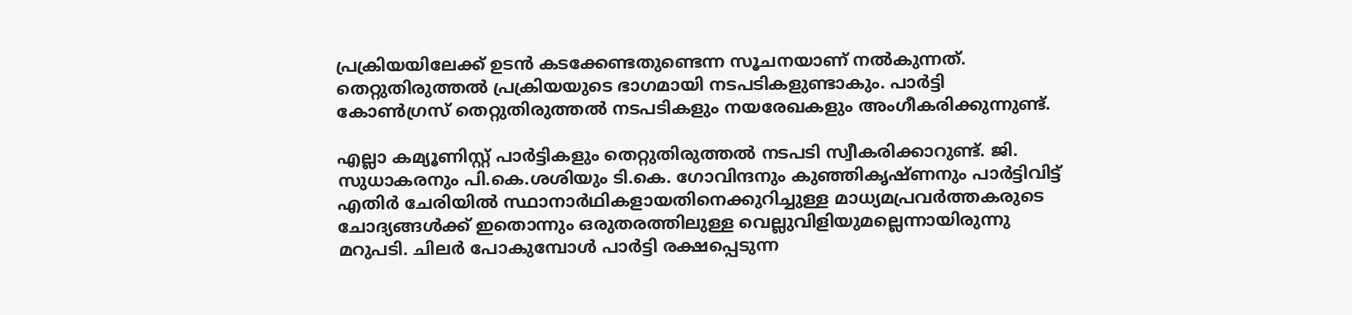പ്രക്രിയയിലേക്ക് ഉടൻ കടക്കേണ്ടതുണ്ടെന്ന സൂചനയാണ് നൽകുന്നത്. തെറ്റുതിരുത്തൽ പ്രക്രിയയുടെ ഭാഗമായി നടപടികളുണ്ടാകും. പാർട്ടി കോണ്‍ഗ്രസ് തെറ്റുതിരുത്തൽ നടപടികളും നയരേഖകളും അംഗീകരിക്കുന്നുണ്ട്.

എല്ലാ കമ്യൂണിസ്റ്റ് പാർട്ടികളും തെറ്റുതിരുത്തൽ നടപടി സ്വീകരിക്കാറുണ്ട്. ജി. സുധാകരനും പി.കെ.ശശിയും ടി.കെ. ഗോവിന്ദനും കുഞ്ഞികൃഷ്ണനും പാർട്ടിവിട്ട് എതിർ ചേരിയിൽ സ്ഥാനാർഥികളായതിനെക്കുറിച്ചുള്ള മാധ്യമപ്രവർത്തകരുടെ ചോദ്യങ്ങൾക്ക് ഇതൊന്നും ഒരുതരത്തിലുള്ള വെല്ലുവിളിയുമല്ലെന്നായിരുന്നു മറുപടി. ചിലർ പോകുമ്പോൾ പാർട്ടി രക്ഷപ്പെടുന്ന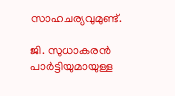സാഹചര്യവുമുണ്ട്.

ജി. സുധാകരൻ പാർട്ടിയുമായുള്ള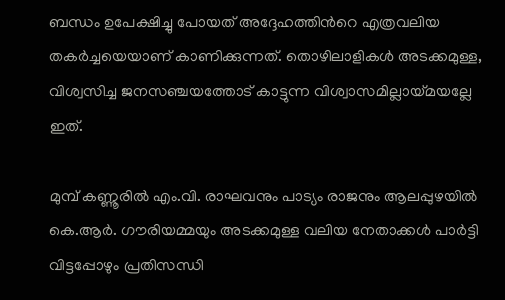ബന്ധം ഉപേക്ഷിച്ചു പോയത് അദ്ദേഹത്തിന്‍റെ എത്രവലിയ തകർച്ചയെയാണ് കാണിക്കുന്നത്. തൊഴിലാളികൾ അടക്കമുള്ള, വിശ്വസിച്ച ജനസഞ്ചയത്തോട് കാട്ടുന്ന വിശ്വാസമില്ലായ്മയല്ലേ ഇത്.

മുമ്പ് കണ്ണൂരിൽ എം.വി. രാഘവനും പാട്യം രാജനും ആലപ്പുഴയിൽ കെ.ആർ. ഗൗരിയമ്മയും അടക്കമുള്ള വലിയ നേതാക്കൾ പാർട്ടി വിട്ടപ്പോഴും പ്രതിസന്ധി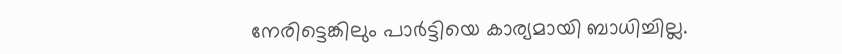നേരിട്ടെങ്കിലും പാർട്ടിയെ കാര്യമായി ബാധിച്ചില്ല.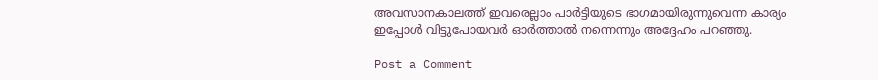അവസാനകാലത്ത് ഇവരെല്ലാം പാർട്ടിയുടെ ഭാഗമായിരുന്നുവെന്ന കാര്യം ഇപ്പോൾ വിട്ടുപോയവർ ഓർത്താൽ നന്നെന്നും അദ്ദേഹം പറഞ്ഞു.

Post a Comment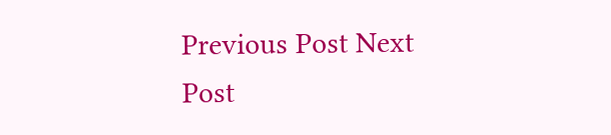Previous Post Next Post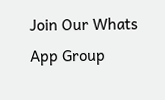Join Our Whats App Group